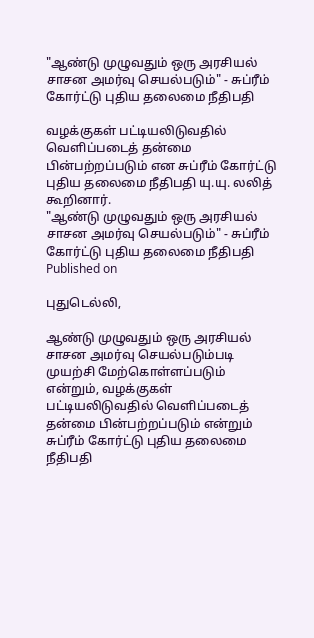"ஆண்டு முழுவதும் ஒரு அரசியல் சாசன அமர்வு செயல்படும்" - சுப்ரீம் கோர்ட்டு புதிய தலைமை நீதிபதி

வழக்குகள் பட்டியலிடுவதில் வெளிப்படைத் தன்மை பின்பற்றப்படும் என சுப்ரீம் கோர்ட்டு புதிய தலைமை நீதிபதி யு.யு. லலித் கூறினார்.
"ஆண்டு முழுவதும் ஒரு அரசியல் சாசன அமர்வு செயல்படும்" - சுப்ரீம் கோர்ட்டு புதிய தலைமை நீதிபதி
Published on

புதுடெல்லி,

ஆண்டு முழுவதும் ஒரு அரசியல் சாசன அமர்வு செயல்படும்படி முயற்சி மேற்கொள்ளப்படும் என்றும், வழக்குகள் பட்டியலிடுவதில் வெளிப்படைத் தன்மை பின்பற்றப்படும் என்றும் சுப்ரீம் கோர்ட்டு புதிய தலைமை நீதிபதி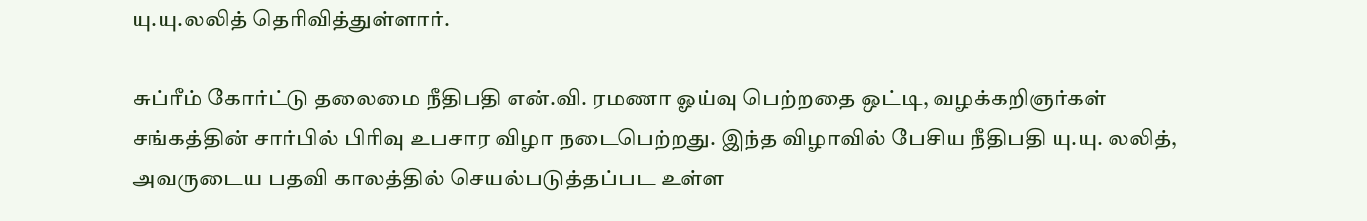யு.யு.லலித் தெரிவித்துள்ளார்.

சுப்ரீம் கோர்ட்டு தலைமை நீதிபதி என்.வி. ரமணா ஓய்வு பெற்றதை ஒட்டி, வழக்கறிஞர்கள் சங்கத்தின் சார்பில் பிரிவு உபசார விழா நடைபெற்றது. இந்த விழாவில் பேசிய நீதிபதி யு.யு. லலித், அவருடைய பதவி காலத்தில் செயல்படுத்தப்பட உள்ள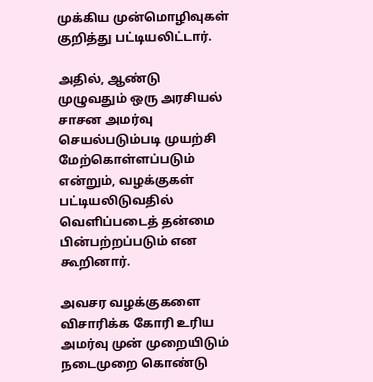முக்கிய முன்மொழிவுகள் குறித்து பட்டியலிட்டார்.

அதில், ஆண்டு முழுவதும் ஒரு அரசியல் சாசன அமர்வு செயல்படும்படி முயற்சி மேற்கொள்ளப்படும் என்றும், வழக்குகள் பட்டியலிடுவதில் வெளிப்படைத் தன்மை பின்பற்றப்படும் என கூறினார்.

அவசர வழக்குகளை விசாரிக்க கோரி உரிய அமர்வு முன் முறையிடும் நடைமுறை கொண்டு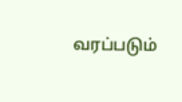வரப்படும்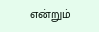என்றும்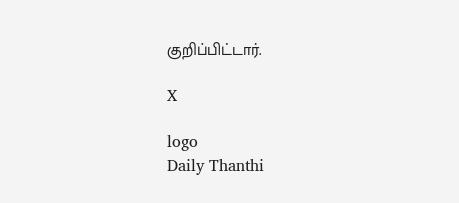குறிப்பிட்டார்.

X

logo
Daily Thanthi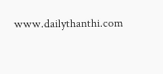www.dailythanthi.com